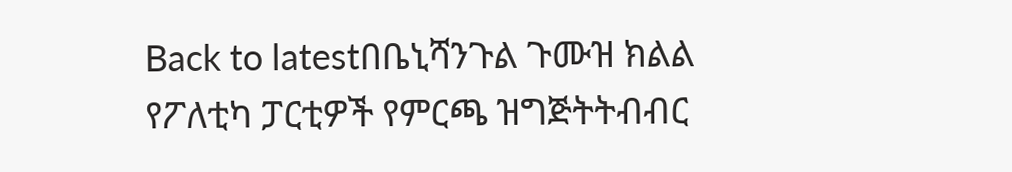Back to latestበቤኒሻንጉል ጉሙዝ ክልል የፖለቲካ ፓርቲዎች የምርጫ ዝግጅትትብብር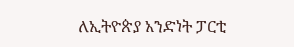ለኢትዮጵያ አንድነት ፓርቲ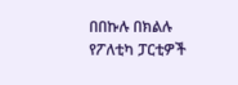በበኩሉ በክልሉ የፖለቲካ ፓርቲዎች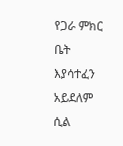የጋራ ምክር ቤት እያሳተፈን አይደለም ሲል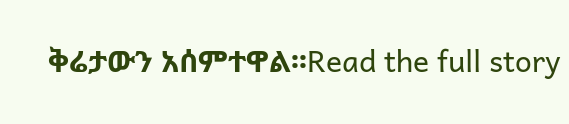ቅሬታውን አሰምተዋል፡፡Read the full story